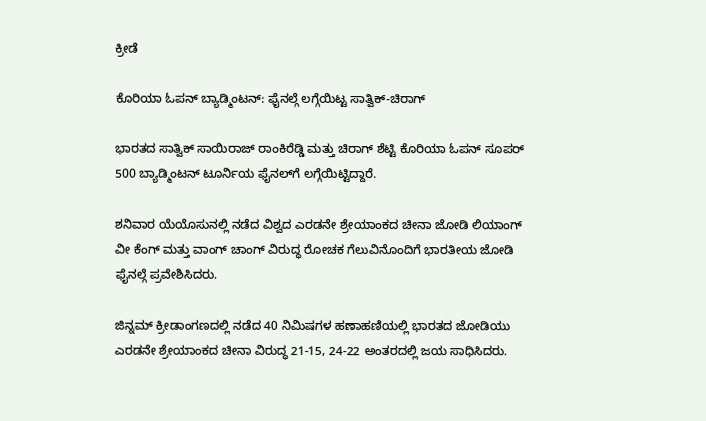ಕ್ರೀಡೆ

ಕೊರಿಯಾ ಓಪನ್ ಬ್ಯಾಡ್ಮಿಂಟನ್: ಫೈನಲ್ಗೆ ಲಗ್ಗೆಯಿಟ್ಟ ಸಾತ್ವಿಕ್-ಚಿರಾಗ್

ಭಾರತದ ಸಾತ್ವಿಕ್‌ ಸಾಯಿರಾಜ್ ರಾಂಕಿರೆಡ್ಡಿ ಮತ್ತು ಚಿರಾಗ್‌ ಶೆಟ್ಟಿ ಕೊರಿಯಾ ಓಪನ್ ಸೂಪರ್ 500 ಬ್ಯಾಡ್ಮಿಂಟನ್ ಟೂರ್ನಿಯ ಫೈನಲ್‌ಗೆ ಲಗ್ಗೆಯಿಟ್ಟಿದ್ದಾರೆ.

ಶನಿವಾರ ಯೆಯೊಸುನಲ್ಲಿ ನಡೆದ ವಿಶ್ವದ ಎರಡನೇ ಶ್ರೇಯಾಂಕದ ಚೀನಾ ಜೋಡಿ ಲಿಯಾಂಗ್ ವೀ ಕೆಂಗ್ ಮತ್ತು ವಾಂಗ್ ಚಾಂಗ್ ವಿರುದ್ಧ ರೋಚಕ ಗೆಲುವಿನೊಂದಿಗೆ ಭಾರತೀಯ ಜೋಡಿ ಫೈನಲ್ಗೆ ಪ್ರವೇಶಿಸಿದರು.

ಜಿನ್ನಮ್ ಕ್ರೀಡಾಂಗಣದಲ್ಲಿ ನಡೆದ 40 ನಿಮಿಷಗಳ ಹಣಾಹಣಿಯಲ್ಲಿ ಭಾರತದ ಜೋಡಿಯು ಎರಡನೇ ಶ್ರೇಯಾಂಕದ ಚೀನಾ ವಿರುದ್ಧ 21-15, 24-22 ಅಂತರದಲ್ಲಿ ಜಯ ಸಾಧಿಸಿದರು.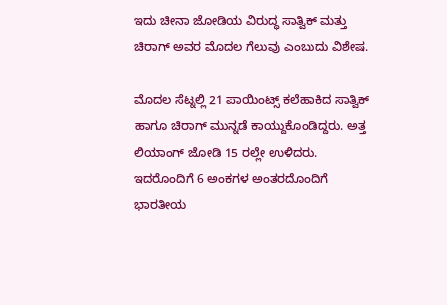ಇದು ಚೀನಾ ಜೋಡಿಯ ವಿರುದ್ಧ ಸಾತ್ವಿಕ್ ಮತ್ತು ಚಿರಾಗ್ ಅವರ ಮೊದಲ ಗೆಲುವು ಎಂಬುದು ವಿಶೇಷ.

ಮೊದಲ ಸೆಟ್ನಲ್ಲಿ 21 ಪಾಯಿಂಟ್ಸ್ ಕಲೆಹಾಕಿದ ಸಾತ್ವಿಕ್ ಹಾಗೂ ಚಿರಾಗ್ ಮುನ್ನಡೆ ಕಾಯ್ದುಕೊಂಡಿದ್ದರು. ಅತ್ತ ಲಿಯಾಂಗ್ ಜೋಡಿ 15 ರಲ್ಲೇ ಉಳಿದರು. ಇದರೊಂದಿಗೆ 6 ಅಂಕಗಳ ಅಂತರದೊಂದಿಗೆ ಭಾರತೀಯ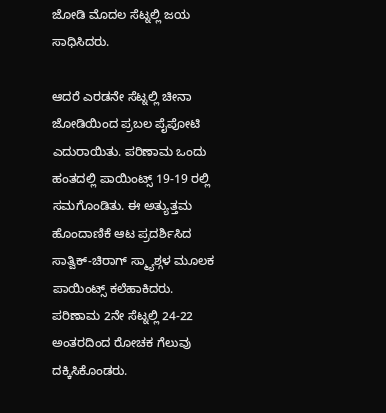ಜೋಡಿ ಮೊದಲ ಸೆಟ್ನಲ್ಲಿ ಜಯ ಸಾಧಿಸಿದರು.

ಆದರೆ ಎರಡನೇ ಸೆಟ್ನಲ್ಲಿ ಚೀನಾ ಜೋಡಿಯಿಂದ ಪ್ರಬಲ ಪೈಪೋಟಿ ಎದುರಾಯಿತು. ಪರಿಣಾಮ ಒಂದು ಹಂತದಲ್ಲಿ ಪಾಯಿಂಟ್ಸ್ 19-19 ರಲ್ಲಿ ಸಮಗೊಂಡಿತು. ಈ ಅತ್ಯುತ್ತಮ ಹೊಂದಾಣಿಕೆ ಆಟ ಪ್ರದರ್ಶಿಸಿದ ಸಾತ್ವಿಕ್-ಚಿರಾಗ್ ಸ್ಮ್ಯಾಶ್ಗಳ ಮೂಲಕ ಪಾಯಿಂಟ್ಸ್ ಕಲೆಹಾಕಿದರು. ಪರಿಣಾಮ 2ನೇ ಸೆಟ್ನಲ್ಲಿ 24-22 ಅಂತರದಿಂದ ರೋಚಕ ಗೆಲುವು ದಕ್ಕಿಸಿಕೊಂಡರು.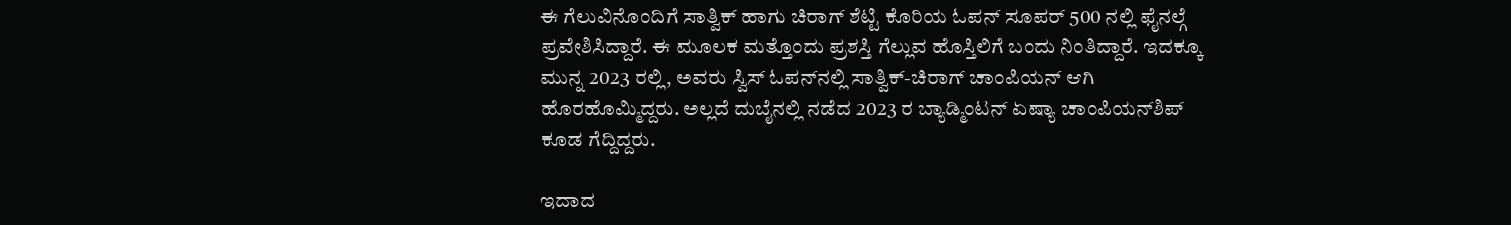ಈ ಗೆಲುವಿನೊಂದಿಗೆ ಸಾತ್ವಿಕ್ ಹಾಗು ಚಿರಾಗ್ ಶೆಟ್ಟಿ ಕೊರಿಯ ಓಪನ್ ಸೂಪರ್ 500 ನಲ್ಲಿ ಫೈನಲ್ಗೆ ಪ್ರವೇಶಿಸಿದ್ದಾರೆ. ಈ ಮೂಲಕ ಮತ್ತೊಂದು ಪ್ರಶಸ್ತಿ ಗೆಲ್ಲುವ ಹೊಸ್ತಿಲಿಗೆ ಬಂದು ನಿಂತಿದ್ದಾರೆ. ಇದಕ್ಕೂ ಮುನ್ನ 2023 ರಲ್ಲಿ, ಅವರು ಸ್ವಿಸ್ ಓಪನ್‌ನಲ್ಲಿ ಸಾತ್ವಿಕ್-ಚಿರಾಗ್ ಚಾಂಪಿಯನ್ ಆಗಿ ಹೊರಹೊಮ್ಮಿದ್ದರು. ಅಲ್ಲದೆ ದುಬೈನಲ್ಲಿ ನಡೆದ 2023 ರ ಬ್ಯಾಡ್ಮಿಂಟನ್ ಏಷ್ಯಾ ಚಾಂಪಿಯನ್‌ಶಿಪ್ ಕೂಡ ಗೆದ್ದಿದ್ದರು.

ಇದಾದ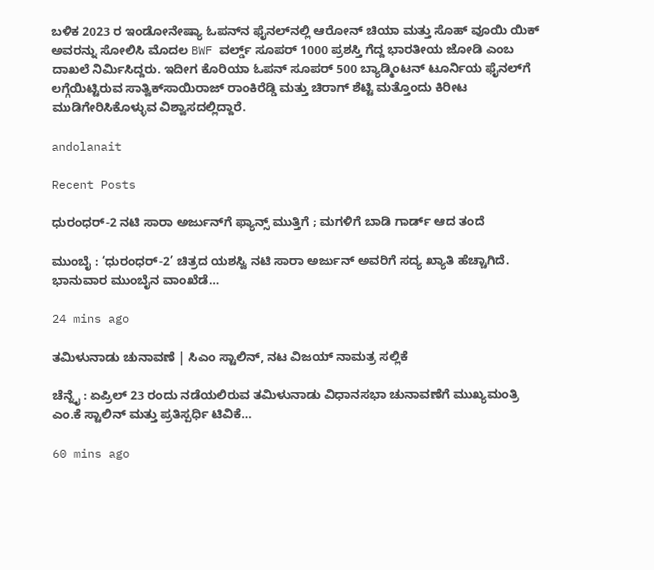ಬಳಿಕ 2023 ರ ಇಂಡೋನೇಷ್ಯಾ ಓಪನ್‌ನ ಫೈನಲ್‌ನಲ್ಲಿ ಆರೋನ್ ಚಿಯಾ ಮತ್ತು ಸೊಹ್ ವೂಯಿ ಯಿಕ್ ಅವರನ್ನು ಸೋಲಿಸಿ ಮೊದಲ BWF ವರ್ಲ್ಡ್ ಸೂಪರ್ 1000 ಪ್ರಶಸ್ತಿ ಗೆದ್ದ ಭಾರತೀಯ ಜೋಡಿ ಎಂಬ ದಾಖಲೆ ನಿರ್ಮಿಸಿದ್ದರು. ಇದೀಗ ಕೊರಿಯಾ ಓಪನ್ ಸೂಪರ್ 500 ಬ್ಯಾಡ್ಮಿಂಟನ್ ಟೂರ್ನಿಯ ಫೈನಲ್‌ಗೆ ಲಗ್ಗೆಯಿಟ್ಟಿರುವ ಸಾತ್ವಿಕ್‌ಸಾಯಿರಾಜ್ ರಾಂಕಿರೆಡ್ಡಿ ಮತ್ತು ಚಿರಾಗ್ ಶೆಟ್ಟಿ ಮತ್ತೊಂದು ಕಿರೀಟ ಮುಡಿಗೇರಿಸಿಕೊಳ್ಳುವ ವಿಶ್ವಾಸದಲ್ಲಿದ್ದಾರೆ.

andolanait

Recent Posts

ಧುರಂಧರ್-2 ನಟಿ ಸಾರಾ ಅರ್ಜುನ್‌ಗೆ ಫ್ಯಾನ್ಸ್‌ ಮುತ್ತಿಗೆ ; ಮಗಳಿಗೆ ಬಾಡಿ ಗಾರ್ಡ್‌ ಆದ ತಂದೆ

ಮುಂಬೈ : ‘ಧುರಂಧರ್-2’ ಚಿತ್ರದ ಯಶಸ್ವಿ ನಟಿ ಸಾರಾ ಅರ್ಜುನ್ ಅವರಿಗೆ ಸದ್ಯ ಖ್ಯಾತಿ ಹೆಚ್ಚಾಗಿದೆ. ಭಾನುವಾರ ಮುಂಬೈನ ವಾಂಖೆಡೆ…

24 mins ago

ತಮಿಳುನಾಡು ಚುನಾವಣೆ | ಸಿಎಂ ಸ್ಟಾಲಿನ್‌, ನಟ ವಿಜಯ್‌ ನಾಮತ್ರ ಸಲ್ಲಿಕೆ

ಚೆನ್ನೈ : ಏಪ್ರಿಲ್‌ 23 ರಂದು ನಡೆಯಲಿರುವ ತಮಿಳುನಾಡು ವಿಧಾನಸಭಾ ಚುನಾವಣೆಗೆ ಮುಖ್ಯಮಂತ್ರಿ ಎಂ.ಕೆ ಸ್ಟಾಲಿನ್‌ ಮತ್ತು ಪ್ರತಿಸ್ಪರ್ಧಿ ಟಿವಿಕೆ…

60 mins ago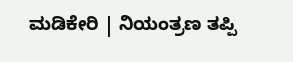ಮಡಿಕೇರಿ | ನಿಯಂತ್ರಣ ತಪ್ಪಿ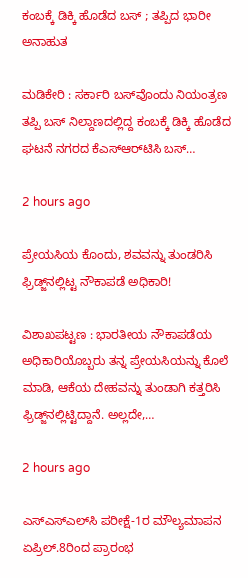ಕಂಬಕ್ಕೆ ಡಿಕ್ಕಿ ಹೊಡೆದ ಬಸ್‌ ; ತಪ್ಪಿದ ಭಾರೀ ಅನಾಹುತ

ಮಡಿಕೇರಿ : ಸರ್ಕಾರಿ ಬಸ್‌ವೊಂದು ನಿಯಂತ್ರಣ ತಪ್ಪಿ ಬಸ್ ನಿಲ್ದಾಣದಲ್ಲಿದ್ದ ಕಂಬಕ್ಕೆ ಡಿಕ್ಕಿ ಹೊಡೆದ ಘಟನೆ ನಗರದ ಕೆಎಸ್‌ಆರ್‌ಟಿಸಿ ಬಸ್…

2 hours ago

ಪ್ರೇಯಸಿಯ ಕೊಂದು, ಶವವನ್ನು ತುಂಡರಿಸಿ ಫ್ರಿಡ್ಜ್‌ನಲ್ಲಿಟ್ಟ ನೌಕಾಪಡೆ ಅಧಿಕಾರಿ!

ವಿಶಾಖಪಟ್ಟಣ : ಭಾರತೀಯ ನೌಕಾಪಡೆಯ ಅಧಿಕಾರಿಯೊಬ್ಬರು ತನ್ನ ಪ್ರೇಯಸಿಯನ್ನು ಕೊಲೆ ಮಾಡಿ, ಆಕೆಯ ದೇಹವನ್ನು ತುಂಡಾಗಿ ಕತ್ತರಿಸಿ ಫ್ರಿಡ್ಜ್‌ನಲ್ಲಿಟ್ಟಿದ್ದಾನೆ. ಅಲ್ಲದೇ,…

2 hours ago

ಎಸ್‌ಎಸ್ಎಲ್‌ಸಿ ಪರೀಕ್ಷೆ-1ರ ಮೌಲ್ಯಮಾಪನ ಏಪ್ರಿಲ್.8ರಿಂದ ಪ್ರಾರಂಭ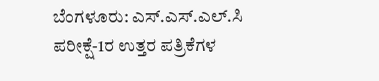ಬೆಂಗಳೂರು: ಎಸ್.ಎಸ್.ಎಲ್.ಸಿ ಪರೀಕ್ಷೆ-1ರ ಉತ್ತರ ಪತ್ರಿಕೆಗಳ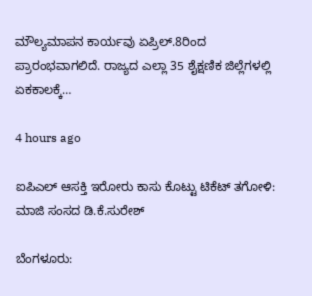ಮೌಲ್ಯಮಾಪನ ಕಾರ್ಯವು ಏಪ್ರಿಲ್.8ರಿಂದ ಪ್ರಾರಂಭವಾಗಲಿದೆ. ರಾಜ್ಯದ ಎಲ್ಲಾ 35 ಶೈಕ್ಷಣಿಕ ಜಿಲ್ಲೆಗಳಲ್ಲಿ ಏಕಕಾಲಕ್ಕೆ…

4 hours ago

ಐಪಿಎಲ್‌ ಆಸಕ್ತಿ ಇರೋರು ಕಾಸು ಕೊಟ್ಟು ಟಿಕೆಟ್‌ ತಗೋಳಿ: ಮಾಜಿ ಸಂಸದ ಡಿ.ಕೆ.ಸುರೇಶ್‌

ಬೆಂಗಳೂರು: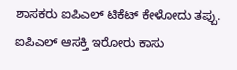ಶಾಸಕರು ಐಪಿಎಲ್‌ ಟಿಕೆಟ್‌ ಕೇಳೋದು ತಪ್ಪು. ಐಪಿಎಲ್‌ ಆಸಕ್ತಿ ಇರೋರು ಕಾಸು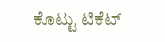ಕೊಟ್ಟು ಟಿಕೆಟ್‌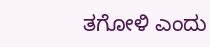ತಗೋಳಿ ಎಂದು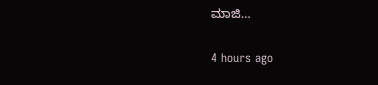ಮಾಜಿ…

4 hours ago